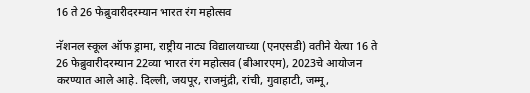16 ते 26 फेब्रुवारीदरम्यान भारत रंग महोत्सव

नॅशनल स्कूल ऑफ ड्रामा, राष्ट्रीय नाट्य विद्यालयाच्या (एनएसडी) वतीने येत्या 16 ते 26 फेब्रुवारीदरम्यान 22व्या भारत रंग महोत्सव (बीआरएम), 2023चे आयोजन करण्यात आले आहे. दिल्ली, जयपूर, राजमुंद्री, रांची, गुवाहाटी, जम्मू,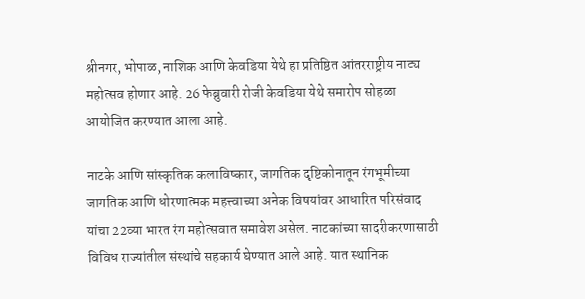श्रीनगर, भोपाळ, नाशिक आणि केवडिया येथे हा प्रतिष्ठित आंतरराष्ट्रीय नाट्य महोत्सव होणार आहे. 26 फेब्रुवारी रोजी केवडिया येथे समारोप सोहळा आयोजित करण्यात आला आहे.

नाटके आणि सांस्कृतिक कलाविष्कार, जागतिक दृष्टिकोनातून रंगभूमीच्या जागतिक आणि धोरणात्मक महत्त्वाच्या अनेक विषयांवर आधारित परिसंवाद यांचा 22व्या भारत रंग महोत्सवात समावेश असेल. नाटकांच्या सादरीकरणासाठी विविध राज्यांतील संस्थांचे सहकार्य घेण्यात आले आहे. यात स्थानिक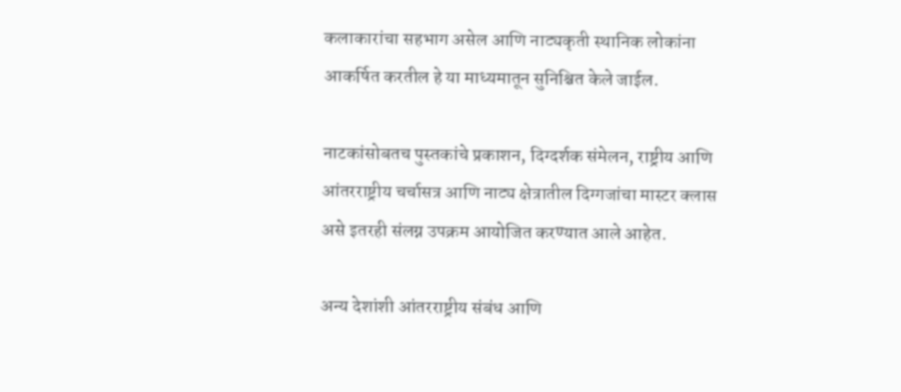कलाकारांचा सहभाग असेल आणि नाट्यकृती स्थानिक लोकांना आकर्षित करतील हे या माध्यमातून सुनिश्चित केले जाईल.

नाटकांसोबतच पुस्तकांचे प्रकाशन, दिग्दर्शक संमेलन, राष्ट्रीय आणि आंतरराष्ट्रीय चर्चासत्र आणि नाट्य क्षेत्रातील दिग्गजांचा मास्टर क्लास असे इतरही संलग्न उपक्रम आयोजित करण्यात आले आहेत.

अन्य देशांशी आंतरराष्ट्रीय संबंध आणि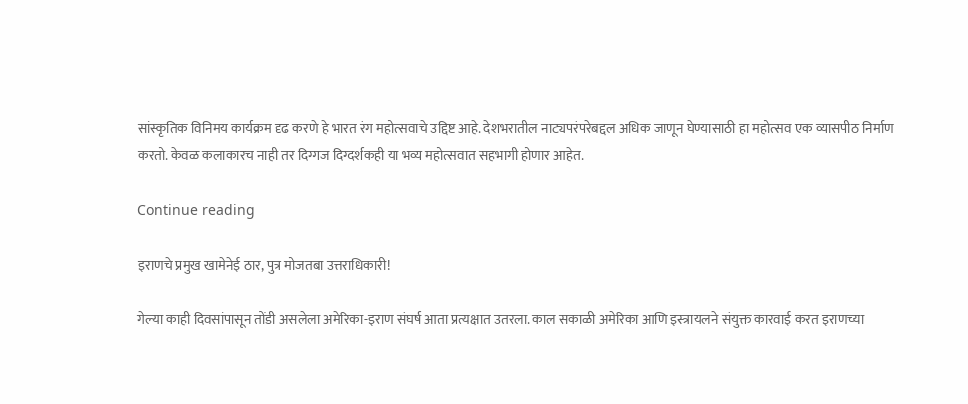सांस्कृतिक विनिमय कार्यक्रम दृढ करणे हे भारत रंग महोत्सवाचे उद्दिष्ट आहे. देशभरातील नाट्यपरंपरेबद्दल अधिक जाणून घेण्यासाठी हा महोत्सव एक व्यासपीठ निर्माण करतो. केवळ कलाकारच नाही तर दिग्गज दिग्दर्शकही या भव्य महोत्सवात सहभागी होणार आहेत.

Continue reading

इराणचे प्रमुख खामेनेई ठार, पुत्र मोजतबा उत्तराधिकारी!

गेल्या काही दिवसांपासून तोंडी असलेला अमेरिका-इराण संघर्ष आता प्रत्यक्षात उतरला. काल सकाळी अमेरिका आणि इस्त्रायलने संयुक्त कारवाई करत इराणच्या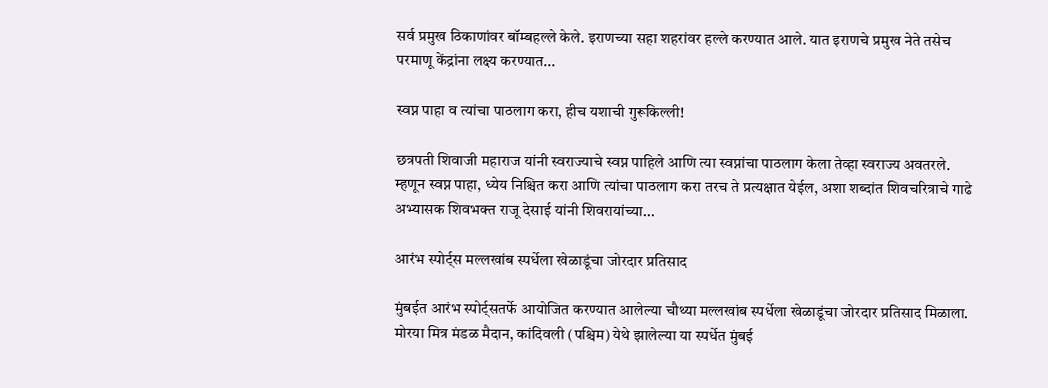सर्व प्रमुख ठिकाणांवर बॉम्बहल्ले केले. इराणच्या सहा शहरांवर हल्ले करण्यात आले. यात इराणचे प्रमुख नेते तसेच परमाणू केंद्रांना लक्ष्य करण्यात...

स्वप्न पाहा व त्यांचा पाठलाग करा, हीच यशाची गुरूकिल्ली!

छत्रपती शिवाजी महाराज यांनी स्वराज्याचे स्वप्न पाहिले आणि त्या स्वप्नांचा पाठलाग केला तेव्हा स्वराज्य अवतरले. म्हणून स्वप्न पाहा, ध्येय निश्चित करा आणि त्यांचा पाठलाग करा तरच ते प्रत्यक्षात येईल, अशा शब्दांत शिवचरित्राचे गाढे अभ्यासक शिवभक्त राजू देसाई यांनी शिवरायांच्या...

आरंभ स्पोर्ट्स मल्लखांब स्पर्धेला खेळाडूंचा जोरदार प्रतिसाद

मुंबईत आरंभ स्पोर्ट्सतर्फे आयोजित करण्यात आलेल्या चौथ्या मल्लखांब स्पर्धेला खेळाडूंचा जोरदार प्रतिसाद मिळाला. मोरया मित्र मंडळ मैदान, कांदिवली (पश्चिम) येथे झालेल्या या स्पर्धेत मुंबई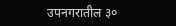उपनगरातील ३०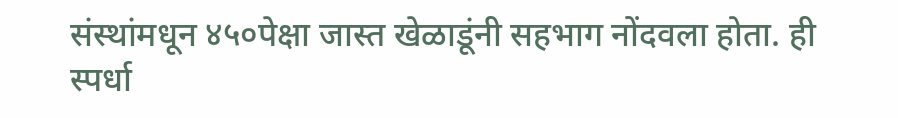संस्थांमधून ४५०पेक्षा जास्त खेळाडूंनी सहभाग नोंदवला होता. ही स्पर्धा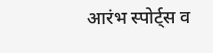आरंभ स्पोर्ट्स व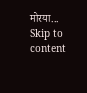मोरया...
Skip to content